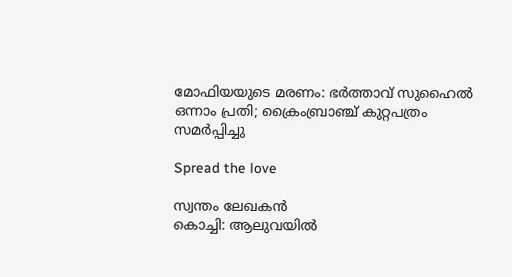മോഫിയയുടെ മരണം: ഭർത്താവ് സുഹൈൽ ഒന്നാം പ്രതി; ക്രൈംബ്രാഞ്ച് കുറ്റപത്രം സമർപ്പിച്ചു

Spread the love

സ്വന്തം ലേഖകൻ
കൊച്ചി: ആലുവയിൽ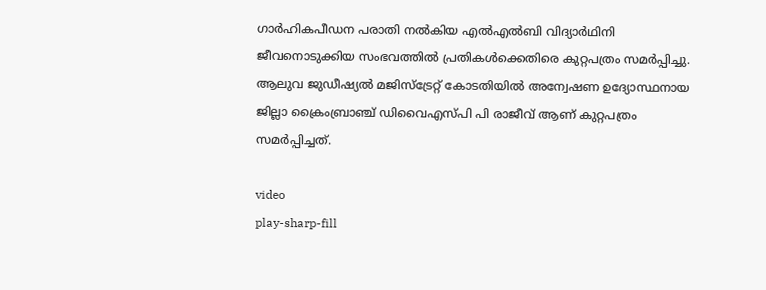ഗാര്‍ഹികപീഡന പരാതി നല്‍കിയ എൽഎൽബി വിദ്യാർഥിനി ജീവനൊടുക്കിയ സംഭവത്തിൽ പ്രതികള്‍ക്കെതിരെ കുറ്റപത്രം സമര്‍പ്പിച്ചു. ആലുവ ജുഡീഷ്യല്‍ മജിസ്‌ട്രേറ്റ് കോടതിയില്‍ അന്വേഷണ ഉദ്യോസ്ഥനായ ജില്ലാ ക്രൈംബ്രാഞ്ച് ഡിവൈഎസ്പി പി രാജീവ് ആണ് കുറ്റപത്രം സമര്‍പ്പിച്ചത്.

video
play-sharp-fill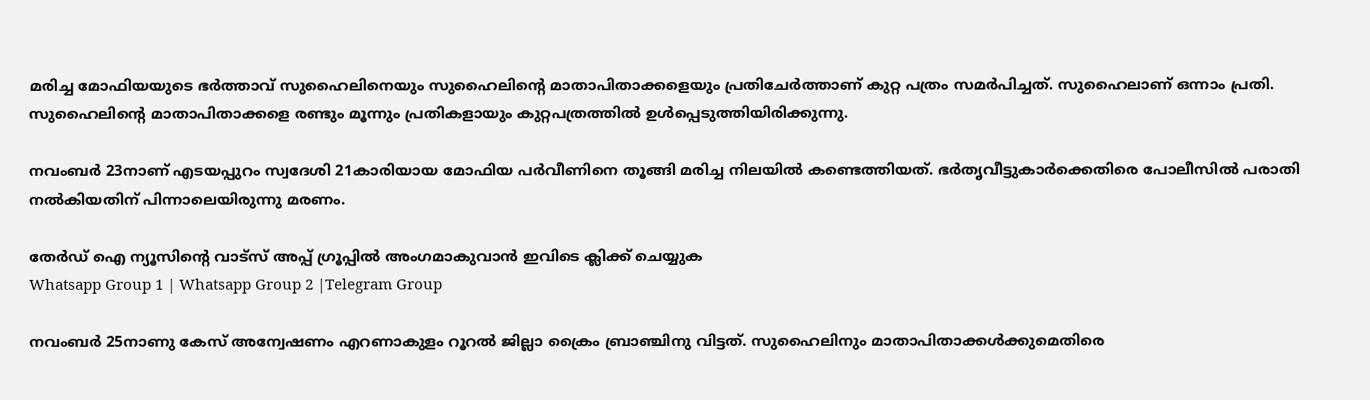മരിച്ച മോഫിയയുടെ ഭർത്താവ് സുഹൈലിനെയും സുഹൈലിന്റെ മാതാപിതാക്കളെയും പ്രതിചേർത്താണ് കുറ്റ പത്രം സമർപിച്ചത്. സുഹൈലാണ് ഒന്നാം പ്രതി. സുഹൈലിന്റെ മാതാപിതാക്കളെ രണ്ടും മൂന്നും പ്രതികളായും കുറ്റപത്രത്തിൽ ഉൾപ്പെടുത്തിയിരിക്കുന്നു.

നവംബര്‍ 23നാണ് എടയപ്പുറം സ്വദേശി 21കാരിയായ മോഫിയ പര്‍വീണിനെ തൂങ്ങി മരിച്ച നിലയില്‍ കണ്ടെത്തിയത്. ഭര്‍തൃവീട്ടുകാര്‍ക്കെതിരെ പോലീസില്‍ പരാതി നല്‍കിയതിന് പിന്നാലെയിരുന്നു മരണം.

തേർഡ് ഐ ന്യൂസിന്റെ വാട്സ് അപ്പ് ഗ്രൂപ്പിൽ അംഗമാകുവാൻ ഇവിടെ ക്ലിക്ക് ചെയ്യുക
Whatsapp Group 1 | Whatsapp Group 2 |Telegram Group

നവംബര്‍ 25നാണു കേസ് അന്വേഷണം എറണാകുളം റൂറൽ ജില്ലാ ക്രൈം ബ്രാഞ്ചിനു വിട്ടത്. സുഹൈലിനും മാതാപിതാക്കൾക്കുമെതിരെ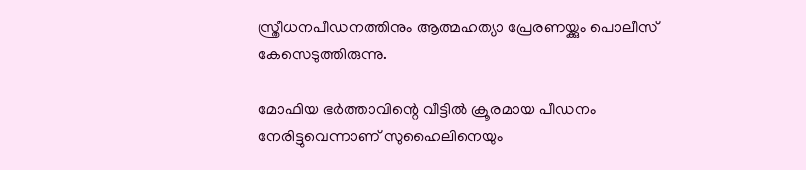സ്ത്രീധനപീഡനത്തിനും ആത്മഹത്യാ പ്രേരണയ്ക്കും പൊലീസ് കേസെടുത്തിരുന്നു.

മോഫിയ ഭര്‍ത്താവിന്റെ വീട്ടില്‍ ക്രൂരമായ പീഡനം നേരിട്ടുവെന്നാണ് സുഹൈലിനെയും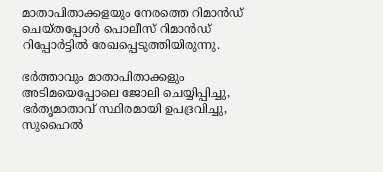മാതാപിതാക്കളയും നേരത്തെ റിമാൻഡ് ചെയ്തപ്പോൾ പൊലീസ് റിമാൻഡ് റിപ്പോർട്ടിൽ രേഖപ്പെടുത്തിയിരുന്നു.

ഭർത്താവും മാതാപിതാക്കളും അടിമയെപ്പോലെ ജോലി ചെയ്യിപ്പിച്ചു, ഭർതൃമാതാവ് സ്ഥിരമായി ഉപദ്രവിച്ചു, സുഹൈൽ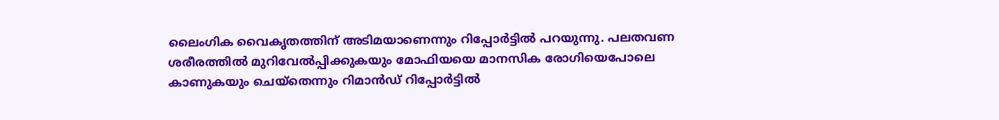ലൈംഗിക വൈകൃതത്തിന് അടിമയാണെന്നും റിപ്പോര്‍ട്ടില്‍ പറയുന്നു. പലതവണ ശരീരത്തിൽ മുറിവേൽപ്പിക്കുകയും മോഫിയയെ മാനസിക രോഗിയെപോലെ കാണുകയും ചെയ്തെന്നും റിമാന്‍ഡ് റിപ്പോര്‍ട്ടിൽ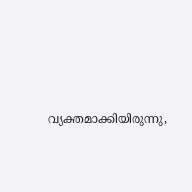വ്യക്തമാക്കിയിരുന്നു,